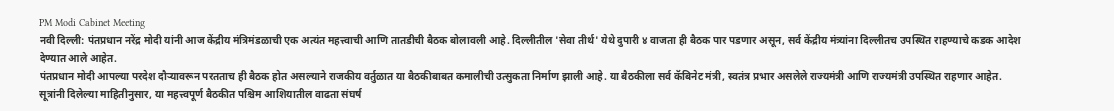PM Modi Cabinet Meeting
नवी दिल्ली: पंतप्रधान नरेंद्र मोदी यांनी आज केंद्रीय मंत्रिमंडळाची एक अत्यंत महत्त्वाची आणि तातडीची बैठक बोलावली आहे. दिल्लीतील 'सेवा तीर्थ' येथे दुपारी ४ वाजता ही बैठक पार पडणार असून, सर्व केंद्रीय मंत्र्यांना दिल्लीतच उपस्थित राहण्याचे कडक आदेश देण्यात आले आहेत.
पंतप्रधान मोदी आपल्या परदेश दौऱ्यावरून परतताच ही बैठक होत असल्याने राजकीय वर्तुळात या बैठकीबाबत कमालीची उत्सुकता निर्माण झाली आहे. या बैठकीला सर्व कॅबिनेट मंत्री, स्वतंत्र प्रभार असलेले राज्यमंत्री आणि राज्यमंत्री उपस्थित राहणार आहेत.
सूत्रांनी दिलेल्या माहितीनुसार, या महत्त्वपूर्ण बैठकीत पश्चिम आशियातील वाढता संघर्ष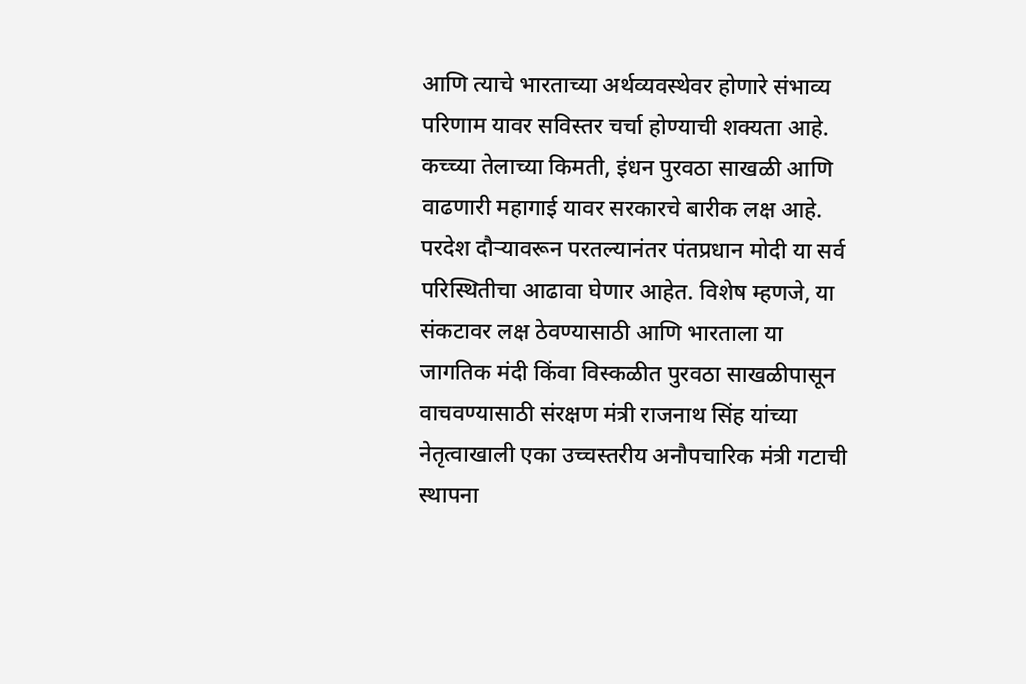आणि त्याचे भारताच्या अर्थव्यवस्थेवर होणारे संभाव्य परिणाम यावर सविस्तर चर्चा होण्याची शक्यता आहे. कच्च्या तेलाच्या किमती, इंधन पुरवठा साखळी आणि वाढणारी महागाई यावर सरकारचे बारीक लक्ष आहे. परदेश दौऱ्यावरून परतल्यानंतर पंतप्रधान मोदी या सर्व परिस्थितीचा आढावा घेणार आहेत. विशेष म्हणजे, या संकटावर लक्ष ठेवण्यासाठी आणि भारताला या जागतिक मंदी किंवा विस्कळीत पुरवठा साखळीपासून वाचवण्यासाठी संरक्षण मंत्री राजनाथ सिंह यांच्या नेतृत्वाखाली एका उच्चस्तरीय अनौपचारिक मंत्री गटाची स्थापना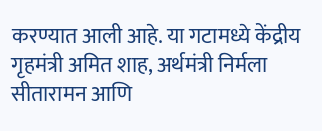करण्यात आली आहे. या गटामध्ये केंद्रीय गृहमंत्री अमित शाह, अर्थमंत्री निर्मला सीतारामन आणि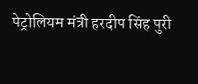पेट्रोलियम मंत्री हरदीप सिंह पुरी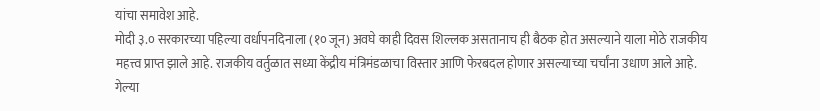यांचा समावेश आहे.
मोदी ३.० सरकारच्या पहिल्या वर्धापनदिनाला (१० जून) अवघे काही दिवस शिल्लक असतानाच ही बैठक होत असल्याने याला मोठे राजकीय महत्त्व प्राप्त झाले आहे. राजकीय वर्तुळात सध्या केंद्रीय मंत्रिमंडळाचा विस्तार आणि फेरबदल होणार असल्याच्या चर्चांना उधाण आले आहे.
गेल्या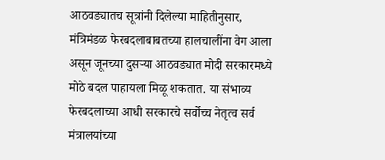आठवड्यातच सूत्रांनी दिलेल्या माहितीनुसार, मंत्रिमंडळ फेरबदलाबाबतच्या हालचालींना वेग आला असून जूनच्या दुसऱ्या आठवड्यात मोदी सरकारमध्ये मोठे बदल पाहायला मिळू शकतात. या संभाव्य फेरबदलाच्या आधी सरकारचे सर्वोच्च नेतृत्व सर्व मंत्रालयांच्या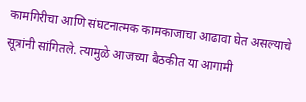कामगिरीचा आणि संघटनात्मक कामकाजाचा आढावा घेत असल्याचे सूत्रांनी सांगितले. त्यामुळे आजच्या बैठकीत या आगामी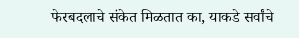फेरबदलाचे संकेत मिळतात का, याकडे सर्वांचे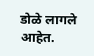डोळे लागले आहेत.